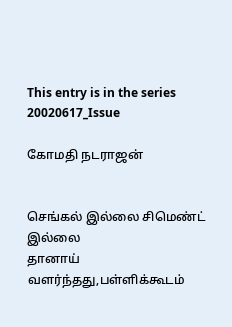This entry is in the series 20020617_Issue

கோமதி நடராஜன்


செங்கல் இல்லை சிமெண்ட் இல்லை
தானாய் வளர்ந்தது,பள்ளிக்கூடம்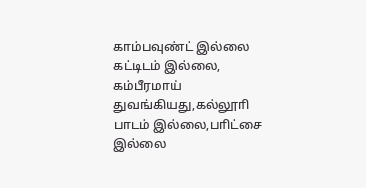காம்பவுண்ட் இல்லை கட்டிடம் இல்லை,
கம்பீரமாய் துவங்கியது,கல்லூாி
பாடம் இல்லை,பாிட்சை இல்லை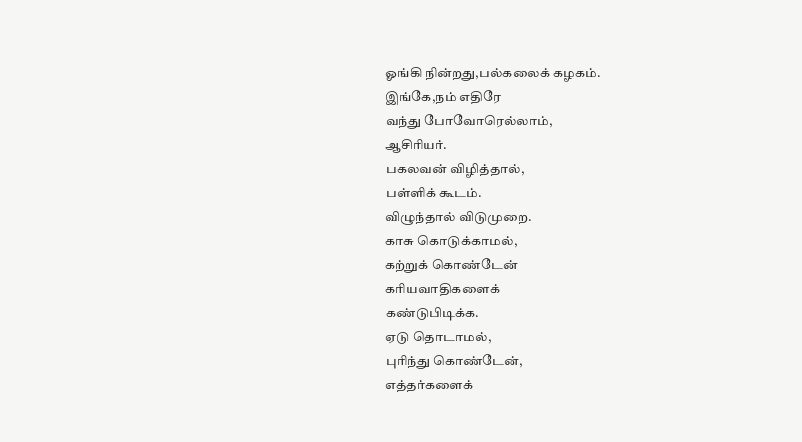ஓங்கி நின்றது,பல்கலைக் கழகம்.
இங்கே,நம் எதிரே
வந்து போவோரெல்லாம்,
ஆசிாியர்.
பகலவன் விழித்தால்,
பள்ளிக் கூடம்.
விழுந்தால் விடுமுறை.
காசு கொடுக்காமல்,
கற்றுக் கொண்டேன்
காியவாதிகளைக்
கண்டுபிடிக்க.
ஏடு தொடாமல்,
புாிந்து கொண்டேன்,
எத்தர்களைக்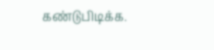கண்டுபிடிக்க.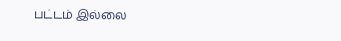பட்டம் இல்லை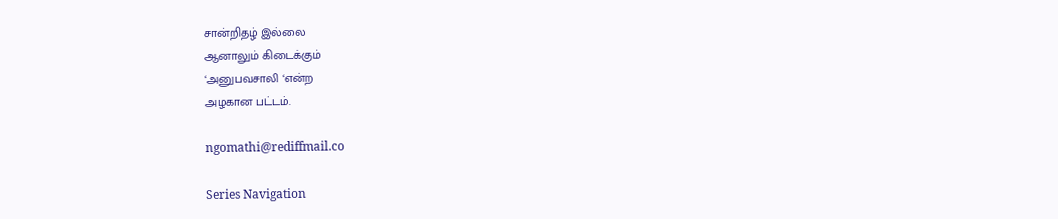சான்றிதழ் இல்லை
ஆனாலும் கிடைக்கும்
‘அனுபவசாலி ‘என்ற
அழகான பட்டம்.

ngomathi@rediffmail.co

Series Navigation